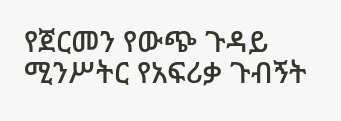የጀርመን የውጭ ጉዳይ ሚንሥትር የአፍሪቃ ጉብኝት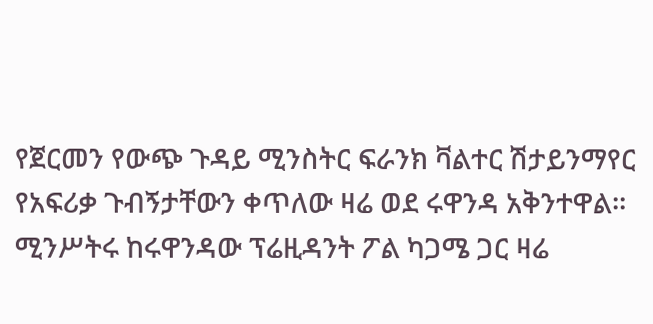የጀርመን የውጭ ጉዳይ ሚንስትር ፍራንክ ቫልተር ሽታይንማየር የአፍሪቃ ጉብኝታቸውን ቀጥለው ዛሬ ወደ ሩዋንዳ አቅንተዋል። ሚንሥትሩ ከሩዋንዳው ፕሬዚዳንት ፖል ካጋሜ ጋር ዛሬ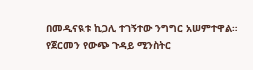በመዲናዪቱ ኪጋሊ ተገኝተው ንግግር አሠምተዋል።
የጀርመን የውጭ ጉዳይ ሚንስትር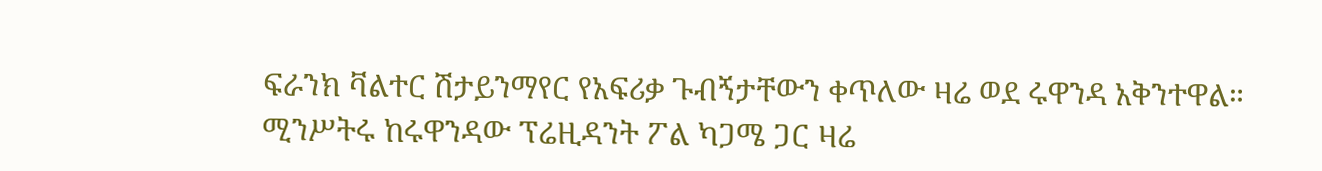ፍራንክ ቫልተር ሽታይንማየር የአፍሪቃ ጉብኝታቸውን ቀጥለው ዛሬ ወደ ሩዋንዳ አቅንተዋል። ሚንሥትሩ ከሩዋንዳው ፕሬዚዳንት ፖል ካጋሜ ጋር ዛሬ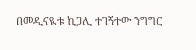በመዲናዪቱ ኪጋሊ ተገኝተው ንግግር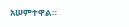አሠምተዋል።